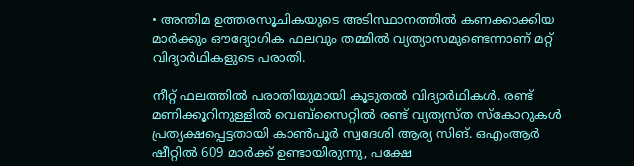• അന്തിമ ഉത്തരസൂചികയുടെ അടിസ്ഥാനത്തിൽ കണക്കാക്കിയ മാർക്കും ഔദ്യോഗിക ഫലവും തമ്മിൽ വ്യത്യാസമുണ്ടെന്നാണ് മറ്റ് വിദ്യാർഥികളുടെ പരാതി.

നീറ്റ് ഫലത്തിൽ പരാതിയുമായി കൂടുതൽ വിദ്യാർഥികൾ. രണ്ട് മണിക്കൂറിനുള്ളിൽ വെബ്‌സൈറ്റിൽ രണ്ട് വ്യത്യസ്ത സ്കോറുകൾ പ്രത്യക്ഷപ്പെട്ടതായി കാൺപൂർ സ്വദേശി ആര്യ സിങ്. ഒഎംആർ ഷീറ്റിൽ 609 മാർക്ക് ഉണ്ടായിരുന്നു, പക്ഷേ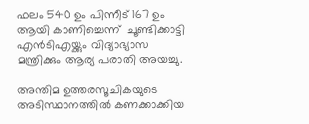ഫലം 540 ഉം പിന്നീട് 167 ഉം ആയി കാണിച്ചെന്ന്  ചൂണ്ടിക്കാട്ടി എൻ‌ടി‌എയ്ക്കും വിദ്യാഭ്യാസ മന്ത്രിക്കും ആര്യ പരാതി അയച്ചു.

അന്തിമ ഉത്തരസൂചികയുടെ അടിസ്ഥാനത്തിൽ കണക്കാക്കിയ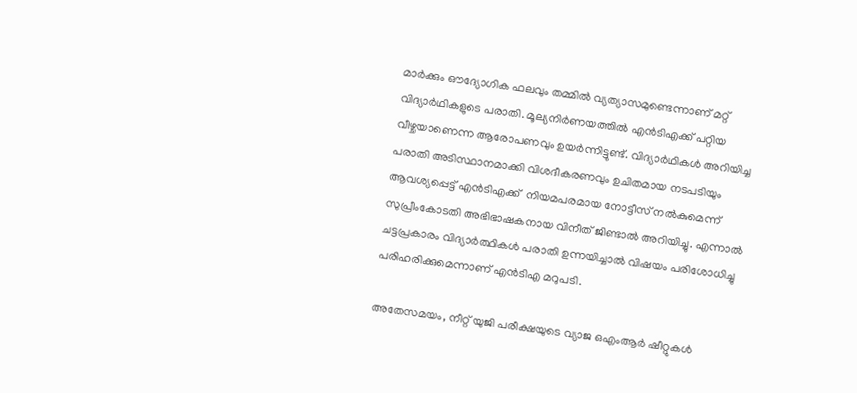മാർക്കും ഔദ്യോഗിക ഫലവും തമ്മിൽ വ്യത്യാസമുണ്ടെന്നാണ് മറ്റ് വിദ്യാർഥികളുടെ പരാതി. മൂല്യനിർണയത്തിൽ എന്‍ടിഎക്ക് പറ്റിയ വീഴ്ചയാണെന്ന ആരോപണവും ഉയർന്നിട്ടുണ്ട്. വിദ്യാർഥികൾ അറിയിച്ച പരാതി അടിസ്ഥാനമാക്കി വിശദീകരണവും ഉചിതമായ നടപടിയും ആവശ്യപ്പെട്ട് എന്‍ടിഎക്ക്  നിയമപരമായ നോട്ടീസ് നൽകുമെന്ന് സുപ്രീംകോടതി അഭിഭാഷകനായ വിനീത് ജിണ്ടാൽ അറിയിച്ചു. എന്നാൽ ചട്ടപ്രകാരം വിദ്യാർത്ഥികൾ പരാതി ഉന്നയിച്ചാൽ വിഷയം പരിശോധിച്ചു പരിഹരിക്കുമെന്നാണ് എന്‍ടിഎ മറുപടി.

അതേസമയം, നീറ്റ് യുജി പരീക്ഷയുടെ വ്യാജ ഒഎംആര്‍ ഷീറ്റുകൾ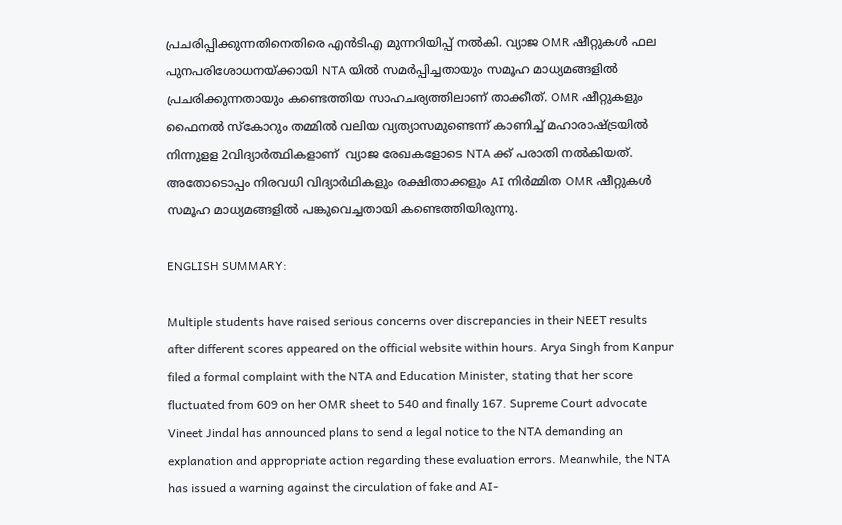പ്രചരിപ്പിക്കുന്നതിനെതിരെ എന്‍ടിഎ മുന്നറിയിപ്പ് നല്‍കി. വ്യാജ OMR ഷീറ്റുകൾ ഫല പുനപരിശോധനയ്ക്കായി NTA യിൽ സമർപ്പിച്ചതായും സമൂഹ മാധ്യമങ്ങളിൽ പ്രചരിക്കുന്നതായും കണ്ടെത്തിയ സാഹചര്യത്തിലാണ് താക്കീത്. OMR ഷീറ്റുകളും ഫൈനൽ സ്കോറും തമ്മിൽ വലിയ വ്യത്യാസമുണ്ടെന്ന് കാണിച്ച് മഹാരാഷ്‌ട്രയിൽ നിന്നുളള 2വിദ്യാർത്ഥികളാണ്  വ്യാജ രേഖകളോടെ NTA ക്ക് പരാതി നൽകിയത്. അതോടൊപ്പം നിരവധി വിദ്യാർഥികളും രക്ഷിതാക്കളും AI നിർമ്മിത OMR ഷീറ്റുകൾ സമൂഹ മാധ്യമങ്ങളിൽ പങ്കുവെച്ചതായി കണ്ടെത്തിയിരുന്നു.

ENGLISH SUMMARY:

Multiple students have raised serious concerns over discrepancies in their NEET results after different scores appeared on the official website within hours. Arya Singh from Kanpur filed a formal complaint with the NTA and Education Minister, stating that her score fluctuated from 609 on her OMR sheet to 540 and finally 167. Supreme Court advocate Vineet Jindal has announced plans to send a legal notice to the NTA demanding an explanation and appropriate action regarding these evaluation errors. Meanwhile, the NTA has issued a warning against the circulation of fake and AI-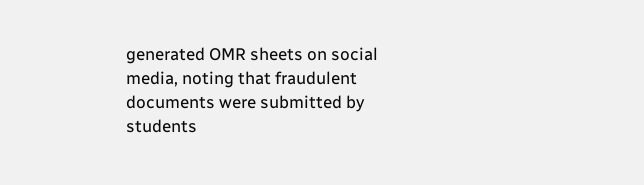generated OMR sheets on social media, noting that fraudulent documents were submitted by students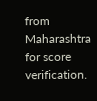from Maharashtra for score verification.